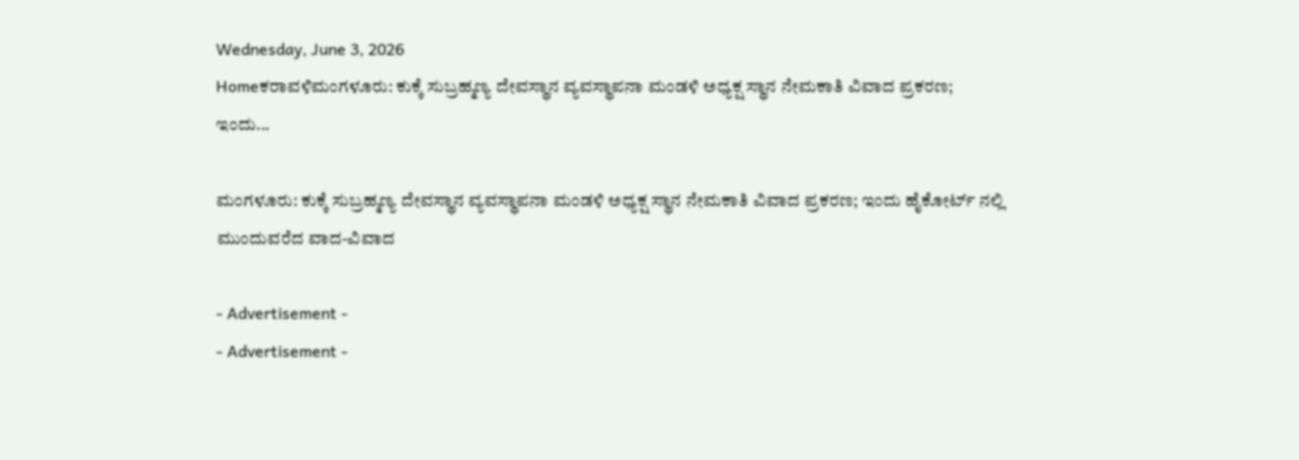Wednesday, June 3, 2026
Homeಕರಾವಳಿಮಂಗಳೂರು: ಕುಕ್ಕೆ ಸುಬ್ರಹ್ಮಣ್ಯ ದೇವಸ್ಥಾನ ವ್ಯವಸ್ಥಾಪನಾ ಮಂಡಳಿ ಅಧ್ಯಕ್ಷ ಸ್ಥಾನ ನೇಮಕಾತಿ ವಿವಾದ ಪ್ರಕರಣ; ಇಂದು...

ಮಂಗಳೂರು: ಕುಕ್ಕೆ ಸುಬ್ರಹ್ಮಣ್ಯ ದೇವಸ್ಥಾನ ವ್ಯವಸ್ಥಾಪನಾ ಮಂಡಳಿ ಅಧ್ಯಕ್ಷ ಸ್ಥಾನ ನೇಮಕಾತಿ ವಿವಾದ ಪ್ರಕರಣ; ಇಂದು ಹೈಕೋರ್ಟ್ ನಲ್ಲಿ ಮುಂದುವರೆದ ವಾದ-ವಿವಾದ

- Advertisement -
- Advertisement -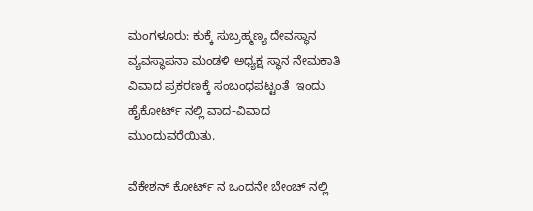ಮಂಗಳೂರು: ಕುಕ್ಕೆ ಸುಬ್ರಹ್ಮಣ್ಯ ದೇವಸ್ಥಾನ ವ್ಯವಸ್ಥಾಪನಾ ಮಂಡಳಿ ಅಧ್ಯಕ್ಷ ಸ್ಥಾನ ನೇಮಕಾತಿ ವಿವಾದ ಪ್ರಕರಣಕ್ಕೆ ಸಂಬಂಧಪಟ್ಟಂತೆ  ಇಂದು ಹೈಕೋರ್ಟ್ ನಲ್ಲಿ ವಾದ-ವಿವಾದ ಮುಂದುವರೆಯಿತು.

ವೆಕೇಶನ್ ಕೋರ್ಟ್ ನ ಒಂದನೇ ಬೇಂಚ್ ನಲ್ಲಿ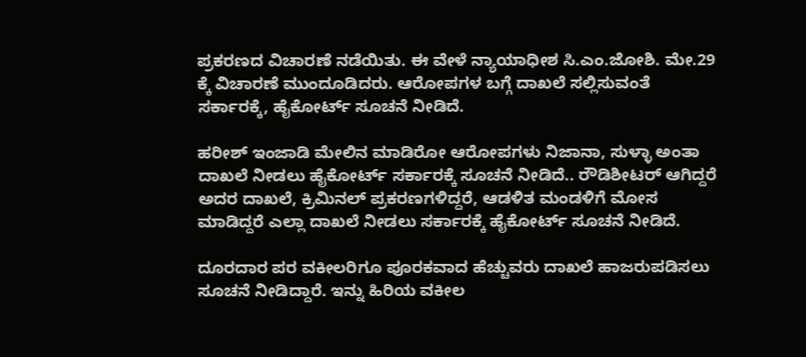ಪ್ರಕರಣದ ವಿಚಾರಣೆ ನಡೆಯಿತು. ಈ ವೇಳೆ ನ್ಯಾಯಾಧೀಶ ಸಿ.ಎಂ.ಜೋಶಿ. ಮೇ.29 ಕ್ಕೆ ವಿಚಾರಣೆ ಮುಂದೂಡಿದರು. ಆರೋಪಗಳ ಬಗ್ಗೆ ದಾಖಲೆ ಸಲ್ಲಿಸುವಂತೆ ಸರ್ಕಾರಕ್ಕೆ, ಹೈಕೋರ್ಟ್ ಸೂಚನೆ ನೀಡಿದೆ.

ಹರೀಶ್ ಇಂಜಾಡಿ ಮೇಲಿನ ಮಾಡಿರೋ ಆರೋಪಗಳು ನಿಜಾನಾ, ಸುಳ್ಳಾ ಅಂತಾ ದಾಖಲೆ ನೀಡಲು ಹೈಕೋರ್ಟ್ ಸರ್ಕಾರಕ್ಕೆ ಸೂಚನೆ ನೀಡಿದೆ.. ರೌಡಿಶೀಟರ್ ಆಗಿದ್ದರೆ ಅದರ ದಾಖಲೆ, ಕ್ರಿಮಿನಲ್ ಪ್ರಕರಣಗಳಿದ್ದರೆ, ಆಡಳಿತ ಮಂಡಳಿಗೆ ಮೋಸ ಮಾಡಿದ್ದರೆ ಎಲ್ಲಾ ದಾಖಲೆ ನೀಡಲು ಸರ್ಕಾರಕ್ಕೆ ಹೈಕೋರ್ಟ್ ಸೂಚನೆ ನೀಡಿದೆ.

ದೂರದಾರ ಪರ ವಕೀಲರಿಗೂ ಪೂರಕವಾದ ಹೆಚ್ಚುವರು ದಾಖಲೆ ಹಾಜರುಪಡಿಸಲು ಸೂಚನೆ‌ ನೀಡಿದ್ದಾರೆ. ಇನ್ನು ಹಿರಿಯ ವಕೀಲ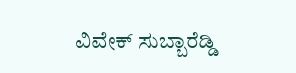ವಿವೇಕ್ ಸುಬ್ಬಾರೆಡ್ಡಿ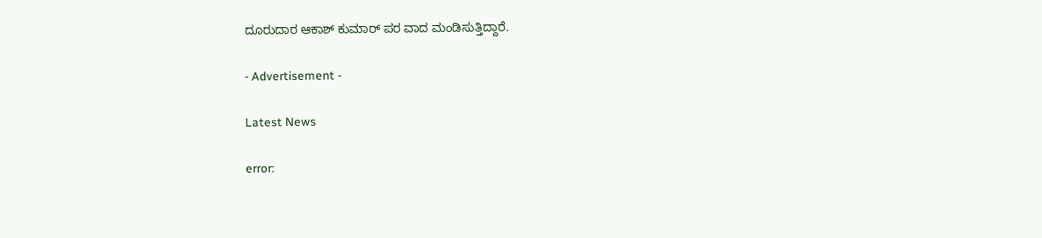ದೂರುದಾರ ಆಕಾಶ್ ಕುಮಾರ್ ಪರ ವಾದ ಮಂಡಿಸುತ್ತಿದ್ದಾರೆ.

- Advertisement -

Latest News

error: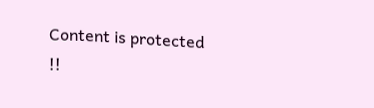Content is protected !!